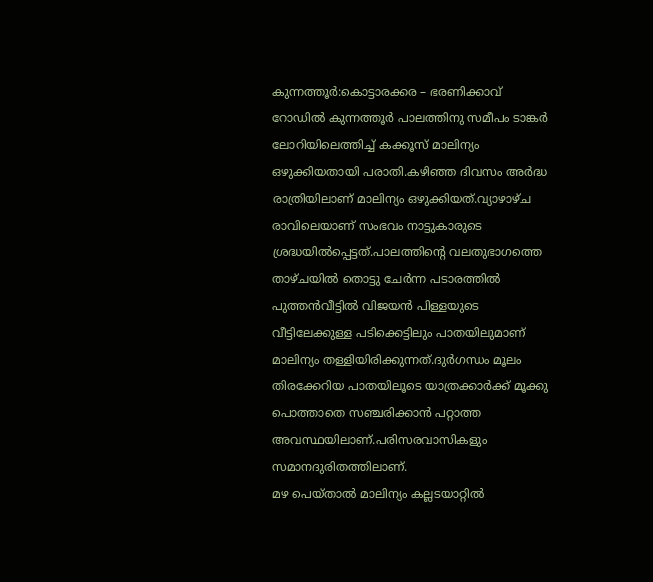കുന്നത്തൂർ:കൊട്ടാരക്കര – ഭരണിക്കാവ് റോഡിൽ കുന്നത്തൂർ പാലത്തിനു സമീപം ടാങ്കർ ലോറിയിലെത്തിച്ച് കക്കൂസ് മാലിന്യം ഒഴുക്കിയതായി പരാതി.കഴിഞ്ഞ ദിവസം അർദ്ധ രാത്രിയിലാണ് മാലിന്യം ഒഴുക്കിയത്.വ്യാഴാഴ്ച രാവിലെയാണ് സംഭവം നാട്ടുകാരുടെ ശ്രദ്ധയിൽപ്പെട്ടത്.പാലത്തിൻ്റെ വലതുഭാഗത്തെ താഴ്ചയിൽ തൊട്ടു ചേർന്ന പടാരത്തിൽ പുത്തൻവീട്ടിൽ വിജയൻ പിള്ളയുടെ വീട്ടിലേക്കുള്ള പടിക്കെട്ടിലും പാതയിലുമാണ് മാലിന്യം തള്ളിയിരിക്കുന്നത്.ദുർഗന്ധം മൂലം തിരക്കേറിയ പാതയിലൂടെ യാത്രക്കാർക്ക് മൂക്കു പൊത്താതെ സഞ്ചരിക്കാൻ പറ്റാത്ത അവസ്ഥയിലാണ്.പരിസരവാസികളും സമാനദുരിതത്തിലാണ്.
മഴ പെയ്താൽ മാലിന്യം കല്ലടയാറ്റിൽ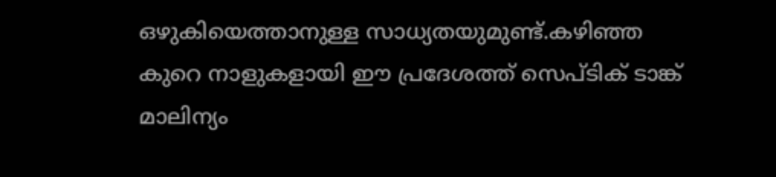ഒഴുകിയെത്താനുള്ള സാധ്യതയുമുണ്ട്.കഴിഞ്ഞ കുറെ നാളുകളായി ഈ പ്രദേശത്ത് സെപ്ടിക് ടാങ്ക് മാലിന്യം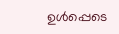ഉൾപ്പെടെ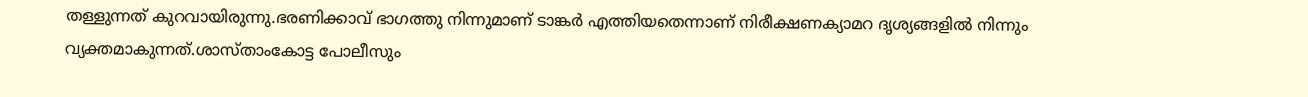തള്ളുന്നത് കുറവായിരുന്നു.ഭരണിക്കാവ് ഭാഗത്തു നിന്നുമാണ് ടാങ്കർ എത്തിയതെന്നാണ് നിരീക്ഷണക്യാമറ ദൃശ്യങ്ങളിൽ നിന്നും വ്യക്തമാകുന്നത്.ശാസ്താംകോട്ട പോലീസും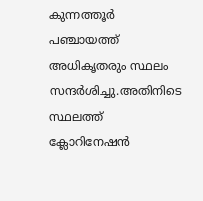കുന്നത്തൂർ പഞ്ചായത്ത് അധികൃതരും സ്ഥലം സന്ദർശിച്ചു.അതിനിടെ സ്ഥലത്ത് ക്ലോറിനേഷൻ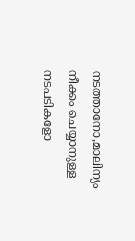നടത്താനോ,മാലിന്യം നീക്കം ചെയ്യാനുള്ള നടപടികളോ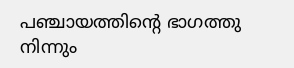പഞ്ചായത്തിൻ്റെ ഭാഗത്തു നിന്നും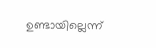ഉണ്ടായില്ലെന്ന്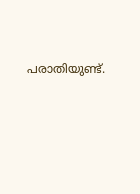പരാതിയുണ്ട്.